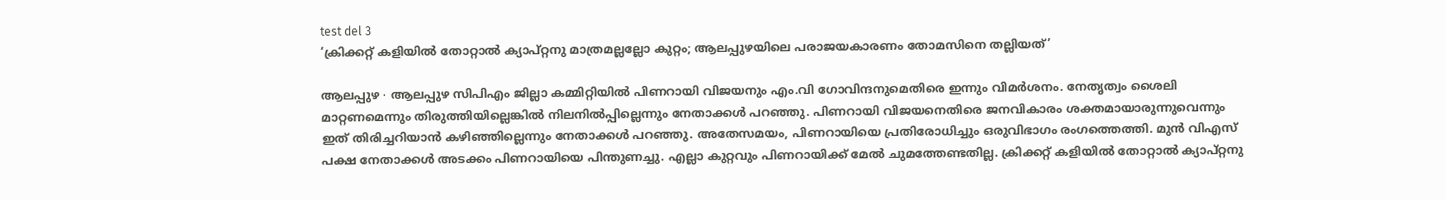test del 3
‘ക്രിക്കറ്റ് കളിയിൽ തോറ്റാൽ ക്യാപ്റ്റനു മാത്രമല്ലല്ലോ കുറ്റം; ആലപ്പുഴയിലെ പരാജയകാരണം തോമസിനെ തല്ലിയത്’

ആലപ്പുഴ ∙ ആലപ്പുഴ സിപിഎം ജില്ലാ കമ്മിറ്റിയിൽ പിണറായി വിജയനും എം.വി ഗോവിന്ദനുമെതിരെ ഇന്നും വിമർശനം. നേതൃത്വം ശൈലി മാറ്റണമെന്നും തിരുത്തിയില്ലെങ്കിൽ നിലനിൽപ്പില്ലെന്നും നേതാക്കൾ പറഞ്ഞു. പിണറായി വിജയനെതിരെ ജനവികാരം ശക്തമായാരുന്നുവെന്നും ഇത് തിരിച്ചറിയാൻ കഴിഞ്ഞില്ലെന്നും നേതാക്കൾ പറഞ്ഞു. അതേസമയം, പിണറായിയെ പ്രതിരോധിച്ചും ഒരുവിഭാഗം രംഗത്തെത്തി. മുൻ വിഎസ് പക്ഷ നേതാക്കൾ അടക്കം പിണറായിയെ പിന്തുണച്ചു. എല്ലാ കുറ്റവും പിണറായിക്ക് മേൽ ചുമത്തേണ്ടതില്ല. ക്രിക്കറ്റ് കളിയിൽ തോറ്റാൽ ക്യാപ്റ്റനു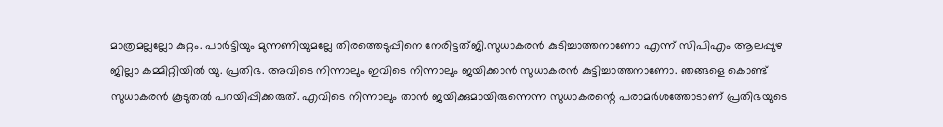മാത്രമല്ലല്ലോ കുറ്റം. പാർട്ടിയും മുന്നണിയുമല്ലേ തിരത്തെടുപ്പിനെ നേരിട്ടത്ജി.സുധാകരൻ കുടിച്ചാത്തനാണോ എന്ന് സിപിഎം ആലപ്പുഴ ജില്ലാ കമ്മിറ്റിയിൽ യു. പ്രതിഭ. അവിടെ നിന്നാലും ഇവിടെ നിന്നാലും ജയിക്കാൻ സുധാകരൻ കുട്ടിച്ചാത്തനാണോ. ഞങ്ങളെ കൊണ്ട് സുധാകരൻ കൂടുതൽ പറയിപ്പിക്കരുത്. എവിടെ നിന്നാലും താൻ ജയിക്കുമായിരുന്നെന്ന സുധാകരന്റെ പരാമർശത്തോടാണ് പ്രതിഭയുടെ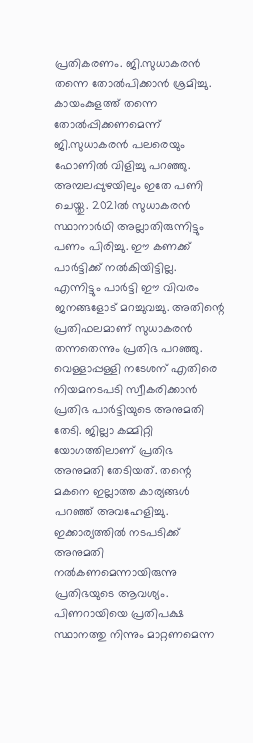പ്രതികരണം. ജി.സുധാകരൻ തന്നെ തോൽപിക്കാൻ ശ്രമിച്ചു. കായംകുളത്ത് തന്നെ തോൽപ്പിക്കണമെന്ന് ജി.സുധാകരൻ പലരെയും ഫോണിൽ വിളിച്ചു പറഞ്ഞു. അമ്പലപ്പുഴയിലും ഇതേ പണി ചെയ്തു. 2021ൽ സുധാകരൻ സ്ഥാനാർഥി അല്ലാതിരുന്നിട്ടും പണം പിരിച്ചു. ഈ കണക്ക് പാർട്ടിക്ക് നൽകിയിട്ടില്ല. എന്നിട്ടും പാർട്ടി ഈ വിവരം ജനങ്ങളോട് മറച്ചുവച്ചു. അതിന്റെ പ്രതിഫലമാണ് സുധാകരൻ തന്നതെന്നും പ്രതിഭ പറഞ്ഞു. വെള്ളാപ്പള്ളി നടേശന് എതിരെ നിയമനടപടി സ്വീകരിക്കാൻ പ്രതിഭ പാർട്ടിയുടെ അനുമതി തേടി. ജില്ലാ കമ്മിറ്റി യോഗത്തിലാണ് പ്രതിഭ അനുമതി തേടിയത്. തന്റെ മകനെ ഇല്ലാത്ത കാര്യങ്ങൾ പറഞ്ഞ് അവഹേളിച്ചു. ഇക്കാര്യത്തിൽ നടപടിക്ക് അനുമതി നൽകണമെന്നായിരുന്നു പ്രതിഭയുടെ ആവശ്യം. പിണറായിയെ പ്രതിപക്ഷ സ്ഥാനത്തു നിന്നും മാറ്റണമെന്ന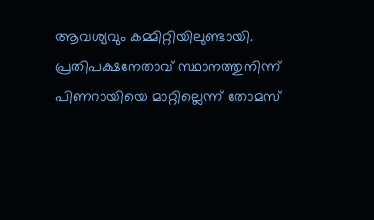ആവശ്യവും കമ്മിറ്റിയിലുണ്ടായി. പ്രതിപക്ഷനേതാവ് സ്ഥാനത്തുനിന്ന് പിണറായിയെ മാറ്റില്ലെന്ന് തോമസ്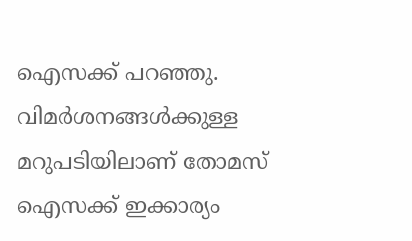ഐസക്ക് പറഞ്ഞു. വിമർശനങ്ങൾക്കുള്ള മറുപടിയിലാണ് തോമസ് ഐസക്ക് ഇക്കാര്യം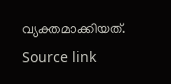വ്യക്തമാക്കിയത്.
Source link